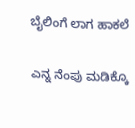ಬೈಲಿಂಗೆ ಲಾಗ ಹಾಕಲೆ

ಎನ್ನ ನೆಂಪು ಮಡಿಕ್ಕೊ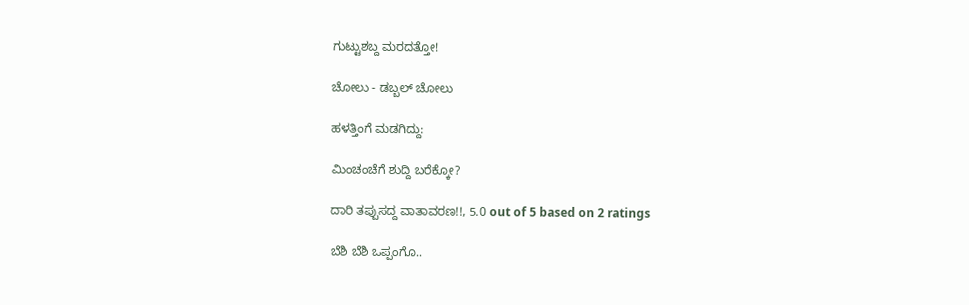ಗುಟ್ಟುಶಬ್ದ ಮರದತ್ತೋ!

ಚೋಲು - ಡಬ್ಬಲ್ ಚೋಲು

ಹಳತ್ತಿಂಗೆ ಮಡಗಿದ್ದು:

ಮಿಂಚಂಚೆಗೆ ಶುದ್ದಿ ಬರೆಕ್ಕೋ?

ದಾರಿ ತಪ್ಪುಸದ್ದ ವಾತಾವರಣ!!, 5.0 out of 5 based on 2 ratings

ಬೆಶಿ ಬೆಶಿ ಒಪ್ಪಂಗೊ..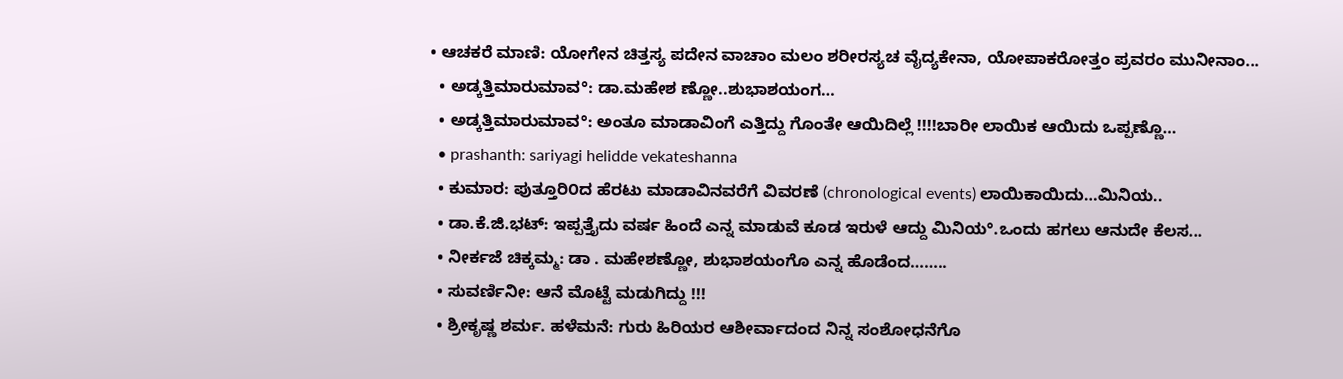• ಆಚಕರೆ ಮಾಣಿ: ಯೋಗೇನ ಚಿತ್ತಸ್ಯ ಪದೇನ ವಾಚಾಂ ಮಲಂ ಶರೀರಸ್ಯಚ ವೈದ್ಯಕೇನಾ, ಯೋಪಾಕರೋತ್ತಂ ಪ್ರವರಂ ಮುನೀನಾಂ...
  • ಅಡ್ಕತ್ತಿಮಾರುಮಾವ°: ಡಾ.ಮಹೇಶ ಣ್ಣೋ..ಶುಭಾಶಯಂಗ…
  • ಅಡ್ಕತ್ತಿಮಾರುಮಾವ°: ಅಂತೂ ಮಾಡಾವಿಂಗೆ ಎತ್ತಿದ್ದು ಗೊಂತೇ ಆಯಿದಿಲ್ಲೆ !!!!ಬಾರೀ ಲಾಯಿಕ ಆಯಿದು ಒಪ್ಪಣ್ಣೊ…
  • prashanth: sariyagi helidde vekateshanna
  • ಕುಮಾರ: ಪುತ್ತೂರಿ೦ದ ಹೆರಟು ಮಾಡಾವಿನವರೆಗೆ ವಿವರಣೆ (chronological events) ಲಾಯಿಕಾಯಿದು…ಮಿನಿಯ..
  • ಡಾ.ಕೆ.ಜಿ.ಭಟ್: ಇಪ್ಪತ್ತೈದು ವರ್ಷ ಹಿಂದೆ ಎನ್ನ ಮಾಡುವೆ ಕೂಡ ಇರುಳೆ ಆದ್ದು ಮಿನಿಯ°.ಒಂದು ಹಗಲು ಆನುದೇ ಕೆಲಸ...
  • ನೀರ್ಕಜೆ ಚಿಕ್ಕಮ್ಮ: ಡಾ . ಮಹೇಶಣ್ಣೋ, ಶುಭಾಶಯಂಗೊ ಎನ್ನ ಹೊಡೆಂದ……..
  • ಸುವರ್ಣಿನೀ: ಆನೆ ಮೊಟ್ಟೆ ಮಡುಗಿದ್ದು !!!
  • ಶ್ರೀಕೃಷ್ಣ ಶರ್ಮ. ಹಳೆಮನೆ: ಗುರು ಹಿರಿಯರ ಆಶೀರ್ವಾದಂದ ನಿನ್ನ ಸಂಶೋಧನೆಗೊ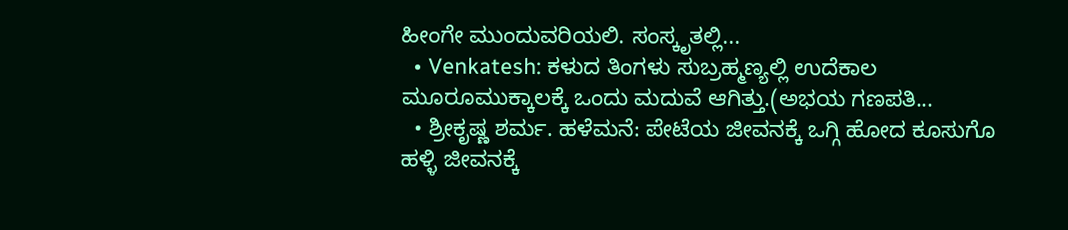ಹೀಂಗೇ ಮುಂದುವರಿಯಲಿ. ಸಂಸ್ಕೃತಲ್ಲಿ...
  • Venkatesh: ಕಳುದ ತಿಂಗಳು ಸುಬ್ರಹ್ಮಣ್ಯಲ್ಲಿ ಉದೆಕಾಲ ಮೂರೂಮುಕ್ಕಾಲಕ್ಕೆ ಒಂದು ಮದುವೆ ಆಗಿತ್ತು.(ಅಭಯ ಗಣಪತಿ...
  • ಶ್ರೀಕೃಷ್ಣ ಶರ್ಮ. ಹಳೆಮನೆ: ಪೇಟೆಯ ಜೀವನಕ್ಕೆ ಒಗ್ಗಿ ಹೋದ ಕೂಸುಗೊ ಹಳ್ಳಿ ಜೀವನಕ್ಕೆ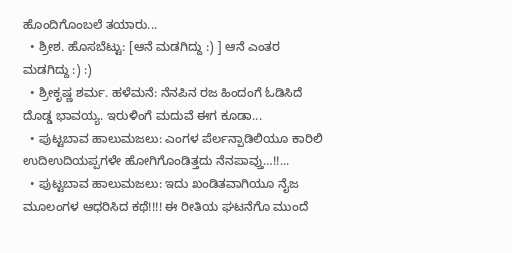ಹೊಂದಿಗೊಂಬಲೆ ತಯಾರು...
  • ಶ್ರೀಶ. ಹೊಸಬೆಟ್ಟು: [ಆನೆ ಮಡಗಿದ್ದು :) ] ಆನೆ ಎಂತರ ಮಡಗಿದ್ದು :) :)
  • ಶ್ರೀಕೃಷ್ಣ ಶರ್ಮ. ಹಳೆಮನೆ: ನೆನಪಿನ ರಜ ಹಿಂದಂಗೆ ಓಡಿಸಿದೆ ದೊಡ್ಡ ಭಾವಯ್ಯ. ಇರುಳಿಂಗೆ ಮದುವೆ ಈಗ ಕೂಡಾ...
  • ಪುಟ್ಟಬಾವ ಹಾಲುಮಜಲು: ಎಂಗಳ ಪೆರ್ಲನ್ಪಾಡಿಲಿಯೂ ಕಾರಿಲಿ ಉದಿಉದಿಯಪ್ಪಗಳೇ ಹೋಗಿಗೊಂಡಿತ್ತದು ನೆನಪಾವ್ತು…!!...
  • ಪುಟ್ಟಬಾವ ಹಾಲುಮಜಲು: ಇದು ಖಂಡಿತವಾಗಿಯೂ ನೈಜ ಮೂಲಂಗಳ ಆಧರಿಸಿದ ಕಥೆ!!!! ಈ ರೀತಿಯ ಘಟನೆಗೊ ಮುಂದೆ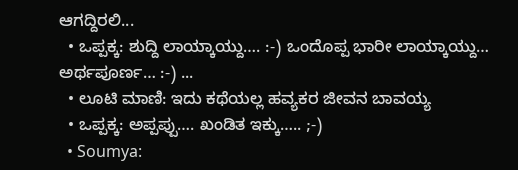ಆಗದ್ದಿರಲಿ...
  • ಒಪ್ಪಕ್ಕ: ಶುದ್ದಿ ಲಾಯ್ಕಾಯ್ದು…. :-) ಒಂದೊಪ್ಪ ಭಾರೀ ಲಾಯ್ಕಾಯ್ದು… ಅರ್ಥಪೂರ್ಣ… :-) ...
  • ಲೂಟಿ ಮಾಣಿ: ಇದು ಕಥೆಯಲ್ಲ ಹವ್ಯಕರ ಜೀವನ ಬಾವಯ್ಯ
  • ಒಪ್ಪಕ್ಕ: ಅಪ್ಪಪ್ಪು…. ಖಂಡಿತ ಇಕ್ಕು….. ;-)
  • Soumya: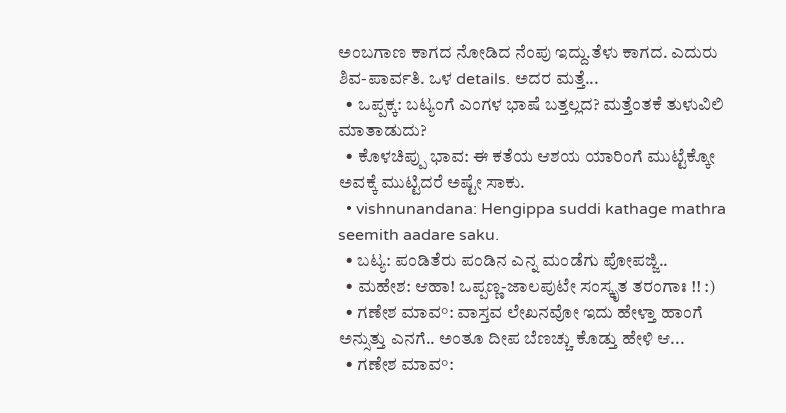ಅಂಬಗಾಣ ಕಾಗದ ನೋಡಿದ ನೆಂಪು ಇದ್ದು.ತೆಳು ಕಾಗದ. ಎದುರು ಶಿವ-ಪಾರ್ವತಿ. ಒಳ details. ಅದರ ಮತ್ತೆ...
  • ಒಪ್ಪಕ್ಕ: ಬಟ್ಯಂಗೆ ಎಂಗಳ ಭಾಷೆ ಬತ್ತಲ್ಲದ? ಮತ್ತೆಂತಕೆ ತುಳುವಿಲಿ ಮಾತಾಡುದು?
  • ಕೊಳಚಿಪ್ಪು ಭಾವ: ಈ ಕತೆಯ ಆಶಯ ಯಾರಿಂಗೆ ಮುಟ್ಟೆಕ್ಕೋ ಅವಕ್ಕೆ ಮುಟ್ಟಿದರೆ ಅಷ್ಟೇ ಸಾಕು.
  • vishnunandana: Hengippa suddi kathage mathra seemith aadare saku.
  • ಬಟ್ಯ: ಪಂಡಿತೆರು ಪಂಡಿನ ಎನ್ನ ಮಂಡೆಗು ಪೋಪಜ್ಜಿ..
  • ಮಹೇಶ: ಆಹಾ! ಒಪ್ಪಣ್ಣ-ಜಾಲಪುಟೇ ಸಂಸ್ಕೃತ ತರಂಗಾಃ !! :)
  • ಗಣೇಶ ಮಾವ°: ವಾಸ್ತವ ಲೇಖನವೋ ಇದು ಹೇಳ್ತಾ ಹಾಂಗೆ ಅನ್ಸುತ್ತು ಎನಗೆ.. ಅಂತೂ ದೀಪ ಬೆಣಚ್ಚು ಕೊಡ್ತು ಹೇಳಿ ಆ...
  • ಗಣೇಶ ಮಾವ°: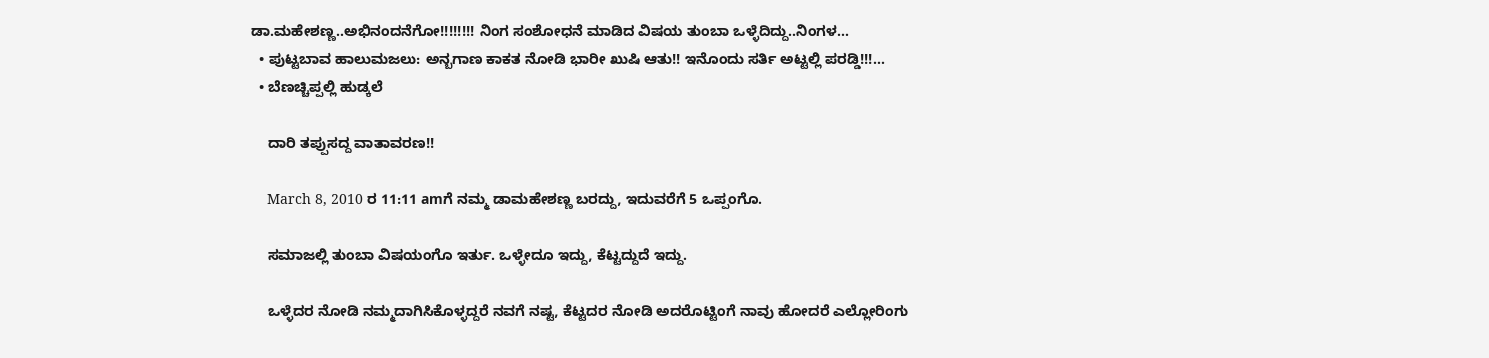ಡಾ.ಮಹೇಶಣ್ಣ..ಅಭಿನಂದನೆಗೋ!!!!!!!! ನಿಂಗ ಸಂಶೋಧನೆ ಮಾಡಿದ ವಿಷಯ ತುಂಬಾ ಒಳ್ಳೆದಿದ್ದು..ನಿಂಗಳ...
  • ಪುಟ್ಟಬಾವ ಹಾಲುಮಜಲು: ಅನ್ಬಗಾಣ ಕಾಕತ ನೋಡಿ ಭಾರೀ ಖುಷಿ ಆತು!! ಇನೊಂದು ಸರ್ತಿ ಅಟ್ಟಲ್ಲಿ ಪರಡ್ಡಿ!!!...
  • ಬೆಣಚ್ಚಿಪ್ಪಲ್ಲಿ ಹುಡ್ಕಲೆ

    ದಾರಿ ತಪ್ಪುಸದ್ದ ವಾತಾವರಣ!!

    March 8, 2010 ರ 11:11 amಗೆ ನಮ್ಮ ಡಾಮಹೇಶಣ್ಣ ಬರದ್ದು, ಇದುವರೆಗೆ 5 ಒಪ್ಪಂಗೊ.

    ಸಮಾಜಲ್ಲಿ ತುಂಬಾ ವಿಷಯಂಗೊ ಇರ್ತು. ಒಳ್ಳೇದೂ ಇದ್ದು, ಕೆಟ್ಟದ್ದುದೆ ಇದ್ದು.

    ಒಳ್ಳೆದರ ನೋಡಿ ನಮ್ಮದಾಗಿಸಿಕೊಳ್ಳದ್ದರೆ ನವಗೆ ನಷ್ಟ, ಕೆಟ್ಟದರ ನೋಡಿ ಅದರೊಟ್ಟಿಂಗೆ ನಾವು ಹೋದರೆ ಎಲ್ಲೋರಿಂಗು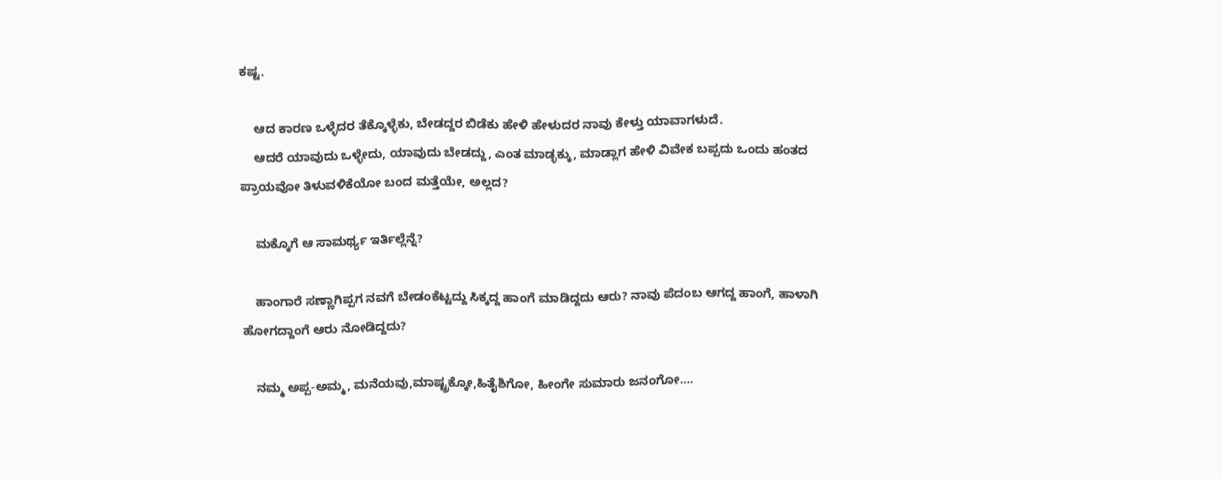ಕಷ್ಟ.

    ಆದ ಕಾರಣ ಒಳ್ಳೆದರ ತೆಕ್ಕೊಳ್ಳೆಕು, ಬೇಡದ್ದರ ಬಿಡೆಕು ಹೇಳಿ ಹೇಳುದರ ನಾವು ಕೇಳ್ತು ಯಾವಾಗಳುದೆ.
    ಆದರೆ ಯಾವುದು ಒಳ್ಳೇದು, ಯಾವುದು ಬೇಡದ್ದು, ಎಂತ ಮಾಡ್ಳಕ್ಕು, ಮಾಡ್ಲಾಗ ಹೇಳಿ ವಿವೇಕ ಬಪ್ಪದು ಒಂದು ಹಂತದ ಪ್ರಾಯವೋ ತಿಳುವಳಿಕೆಯೋ ಬಂದ ಮತ್ತೆಯೇ, ಅಲ್ಲದ?

    ಮಕ್ಕೊಗೆ ಆ ಸಾಮರ್ಥ್ಯ ಇರ್ತಿಲ್ಲೆನ್ನೆ?

    ಹಾಂಗಾರೆ ಸಣ್ಣಾಗಿಪ್ಪಗ ನವಗೆ ಬೇಡಂಕೆಟ್ಟದ್ದು ಸಿಕ್ಕದ್ದ ಹಾಂಗೆ ಮಾಡಿದ್ದದು ಆರು? ನಾವು ಪೆದಂಬ ಆಗದ್ದ ಹಾಂಗೆ, ಹಾಳಾಗಿ ಹೋಗದ್ದಾಂಗೆ ಆರು ನೋಡಿದ್ದದು?

    ನಮ್ಮ ಅಪ್ಪ-ಅಮ್ಮ, ಮನೆಯವು,ಮಾಷ್ಟ್ರಕ್ಕೋ,ಹಿತೈಶಿಗೋ, ಹೀಂಗೇ ಸುಮಾರು ಜನಂಗೋ….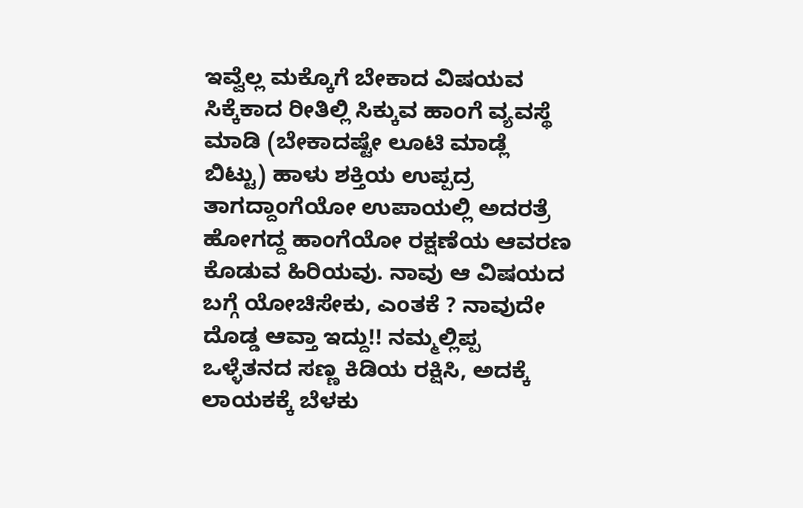ಇವ್ವೆಲ್ಲ ಮಕ್ಕೊಗೆ ಬೇಕಾದ ವಿಷಯವ ಸಿಕ್ಕೆಕಾದ ರೀತಿಲ್ಲಿ ಸಿಕ್ಕುವ ಹಾಂಗೆ ವ್ಯವಸ್ಥೆ ಮಾಡಿ (ಬೇಕಾದಷ್ಟೇ ಲೂಟಿ ಮಾಡ್ಲೆ ಬಿಟ್ಟು) ಹಾಳು ಶಕ್ತಿಯ ಉಪ್ಪದ್ರ ತಾಗದ್ದಾಂಗೆಯೋ ಉಪಾಯಲ್ಲಿ ಅದರತ್ರೆ ಹೋಗದ್ದ ಹಾಂಗೆಯೋ ರಕ್ಷಣೆಯ ಆವರಣ ಕೊಡುವ ಹಿರಿಯವು. ನಾವು ಆ ವಿಷಯದ ಬಗ್ಗೆ ಯೋಚಿಸೇಕು, ಎಂತಕೆ ? ನಾವುದೇ ದೊಡ್ಡ ಆವ್ತಾ ಇದ್ದು!! ನಮ್ಮಲ್ಲಿಪ್ಪ ಒಳ್ಳೆತನದ ಸಣ್ಣ ಕಿಡಿಯ ರಕ್ಷಿಸಿ, ಅದಕ್ಕೆ ಲಾಯಕಕ್ಕೆ ಬೆಳಕು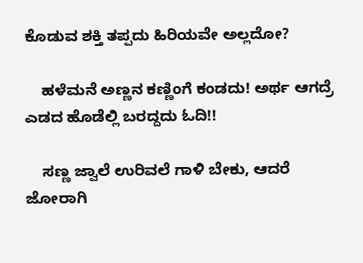ಕೊಡುವ ಶಕ್ತಿ ತಪ್ಪದು ಹಿರಿಯವೇ ಅಲ್ಲದೋ?

    ಹಳೆಮನೆ ಅಣ್ಣನ ಕಣ್ಣಿಂಗೆ ಕಂಡದು! ಅರ್ಥ ಆಗದ್ರೆ ಎಡದ ಹೊಡೆಲ್ಲಿ ಬರದ್ದದು ಓದಿ!!

    ಸಣ್ಣ ಜ್ವಾಲೆ ಉರಿವಲೆ ಗಾಳಿ ಬೇಕು, ಆದರೆ ಜೋರಾಗಿ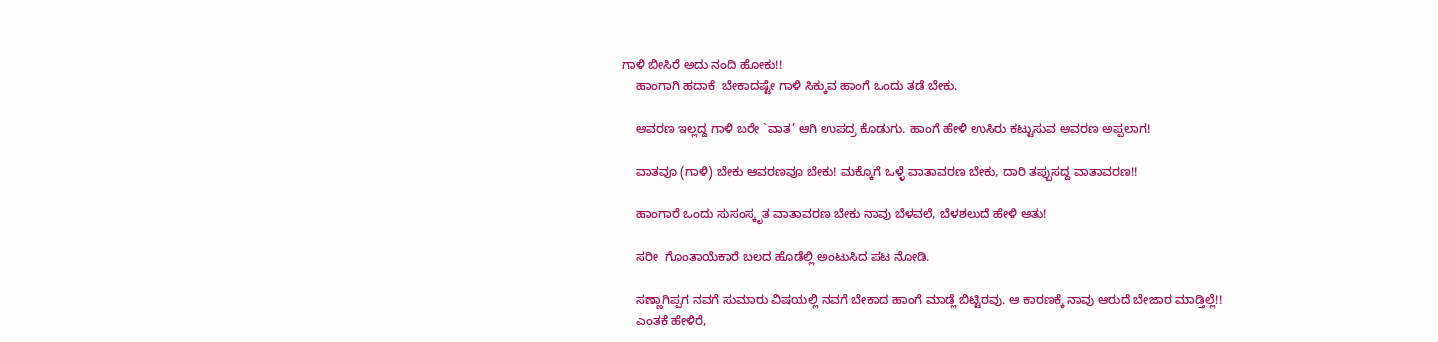ಗಾಳಿ ಬೀಸಿರೆ ಅದು ನಂದಿ ಹೋಕು!!
    ಹಾಂಗಾಗಿ ಹದಾಕೆ  ಬೇಕಾದಷ್ಟೇ ಗಾಳಿ ಸಿಕ್ಕುವ ಹಾಂಗೆ ಒಂದು ತಡೆ ಬೇಕು.

    ಆವರಣ ಇಲ್ಲದ್ದ ಗಾಳಿ ಬರೇ `ವಾತ’ ಆಗಿ ಉಪದ್ರ ಕೊಡುಗು. ಹಾಂಗೆ ಹೇಳಿ ಉಸಿರು ಕಟ್ಟುಸುವ ಆವರಣ ಅಪ್ಪಲಾಗ!

    ವಾತವೂ (ಗಾಳಿ) ಬೇಕು ಆವರಣವೂ ಬೇಕು! ಮಕ್ಕೊಗೆ ಒಳ್ಳೆ ವಾತಾವರಣ ಬೇಕು, ದಾರಿ ತಪ್ಪುಸದ್ದ ವಾತಾವರಣ!!

    ಹಾಂಗಾರೆ ಒಂದು ಸುಸಂಸ್ಕೃತ ವಾತಾವರಣ ಬೇಕು ನಾವು ಬೆಳವಲೆ, ಬೆಳಶಲುದೆ ಹೇಳಿ ಆತು!

    ಸರೀ  ಗೊಂತಾಯೆಕಾರೆ ಬಲದ ಹೊಡೆಲ್ಲಿ ಅಂಟುಸಿದ ಪಟ ನೋಡಿ.

    ಸಣ್ಣಾಗಿಪ್ಪಗ ನವಗೆ ಸುಮಾರು ವಿಷಯಲ್ಲಿ ನವಗೆ ಬೇಕಾದ ಹಾಂಗೆ ಮಾಡ್ಲೆ ಬಿಟ್ಟಿರವು. ಆ ಕಾರಣಕ್ಕೆ ನಾವು ಆರುದೆ ಬೇಜಾರ ಮಾಡ್ತಿಲ್ಲೆ!!
    ಎಂತಕೆ ಹೇಳಿರೆ,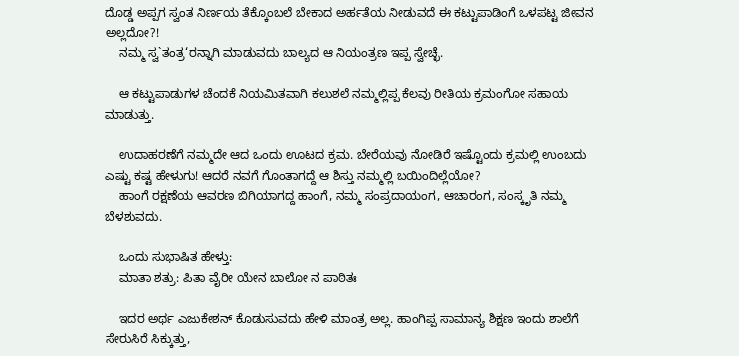ದೊಡ್ಡ ಅಪ್ಪಗ ಸ್ವಂತ ನಿರ್ಣಯ ತೆಕ್ಕೊಂಬಲೆ ಬೇಕಾದ ಅರ್ಹತೆಯ ನೀಡುವದೆ ಈ ಕಟ್ಟುಪಾಡಿಂಗೆ ಒಳಪಟ್ಟ ಜೀವನ ಅಲ್ಲದೋ?!
    ನಮ್ಮ ಸ್ವ`ತಂತ್ರ‘ರನ್ನಾಗಿ ಮಾಡುವದು ಬಾಲ್ಯದ ಆ ನಿಯಂತ್ರಣ ಇಪ್ಪ ಸ್ವೇಚ್ಛೆ.

    ಆ ಕಟ್ಟುಪಾಡುಗಳ ಚೆಂದಕೆ ನಿಯಮಿತವಾಗಿ ಕಲುಶಲೆ ನಮ್ಮಲ್ಲಿಪ್ಪ ಕೆಲವು ರೀತಿಯ ಕ್ರಮಂಗೋ ಸಹಾಯ ಮಾಡುತ್ತು.

    ಉದಾಹರಣೆಗೆ ನಮ್ಮದೇ ಆದ ಒಂದು ಊಟದ ಕ್ರಮ. ಬೇರೆಯವು ನೋಡಿರೆ ಇಷ್ಟೊಂದು ಕ್ರಮಲ್ಲಿ ಉಂಬದು ಎಷ್ಟು ಕಷ್ಟ ಹೇಳುಗು! ಆದರೆ ನವಗೆ ಗೊಂತಾಗದ್ದೆ ಆ ಶಿಸ್ತು ನಮ್ಮಲ್ಲಿ ಬಯಿಂದಿಲ್ಲೆಯೋ?
    ಹಾಂಗೆ ರಕ್ಷಣೆಯ ಆವರಣ ಬಿಗಿಯಾಗದ್ದ ಹಾಂಗೆ, ನಮ್ಮ ಸಂಪ್ರದಾಯಂಗ, ಆಚಾರಂಗ, ಸಂಸ್ಕೃತಿ ನಮ್ಮ ಬೆಳಶುವದು.

    ಒಂದು ಸುಭಾಷಿತ ಹೇಳ್ತು:
    ಮಾತಾ ಶತ್ರು: ಪಿತಾ ವೈರೀ ಯೇನ ಬಾಲೋ ನ ಪಾಠಿತಃ

    ಇದರ ಅರ್ಥ ಎಜುಕೇಶನ್ ಕೊಡುಸುವದು ಹೇಳಿ ಮಾಂತ್ರ ಅಲ್ಲ. ಹಾಂಗಿಪ್ಪ ಸಾಮಾನ್ಯ ಶಿಕ್ಷಣ ಇಂದು ಶಾಲೆಗೆ ಸೇರುಸಿರೆ ಸಿಕ್ಕುತ್ತು,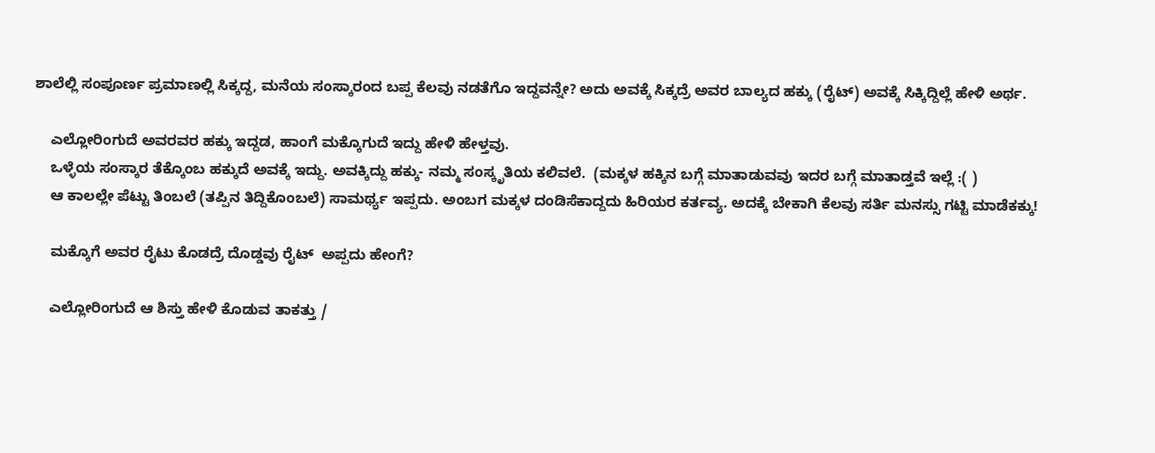ಶಾಲೆಲ್ಲಿ ಸಂಪೂರ್ಣ ಪ್ರಮಾಣಲ್ಲಿ ಸಿಕ್ಕದ್ದ, ಮನೆಯ ಸಂಸ್ಕಾರಂದ ಬಪ್ಪ ಕೆಲವು ನಡತೆಗೊ ಇದ್ದವನ್ನೇ? ಅದು ಅವಕ್ಕೆ ಸಿಕ್ಕದ್ರೆ ಅವರ ಬಾಲ್ಯದ ಹಕ್ಕು (ರೈಟ್) ಅವಕ್ಕೆ ಸಿಕ್ಕಿದ್ದಿಲ್ಲೆ ಹೇಳಿ ಅರ್ಥ.

    ಎಲ್ಲೋರಿಂಗುದೆ ಅವರವರ ಹಕ್ಕು ಇದ್ದಡ, ಹಾಂಗೆ ಮಕ್ಕೊಗುದೆ ಇದ್ದು ಹೇಳಿ ಹೇಳ್ತವು.
    ಒಳ್ಳೆಯ ಸಂಸ್ಕಾರ ತೆಕ್ಕೊಂಬ ಹಕ್ಕುದೆ ಅವಕ್ಕೆ ಇದ್ದು. ಅವಕ್ಕಿದ್ದು ಹಕ್ಕು- ನಮ್ಮ ಸಂಸ್ಕೃತಿಯ ಕಲಿವಲೆ.  (ಮಕ್ಕಳ ಹಕ್ಕಿನ ಬಗ್ಗೆ ಮಾತಾಡುವವು ಇದರ ಬಗ್ಗೆ ಮಾತಾಡ್ತವೆ ಇಲ್ಲೆ :( )
    ಆ ಕಾಲಲ್ಲೇ ಪೆಟ್ಟು ತಿಂಬಲೆ (ತಪ್ಪಿನ ತಿದ್ದಿಕೊಂಬಲೆ) ಸಾಮರ್ಥ್ಯ ಇಪ್ಪದು. ಅಂಬಗ ಮಕ್ಕಳ ದಂಡಿಸೆಕಾದ್ದದು ಹಿರಿಯರ ಕರ್ತವ್ಯ. ಅದಕ್ಕೆ ಬೇಕಾಗಿ ಕೆಲವು ಸರ್ತಿ ಮನಸ್ಸು ಗಟ್ಟಿ ಮಾಡೆಕಕ್ಕು!

    ಮಕ್ಕೊಗೆ ಅವರ ರೈಟು ಕೊಡದ್ರೆ ದೊಡ್ಡವು ರೈಟ್  ಅಪ್ಪದು ಹೇಂಗೆ?

    ಎಲ್ಲೋರಿಂಗುದೆ ಆ ಶಿಸ್ತು ಹೇಳಿ ಕೊಡುವ ತಾಕತ್ತು /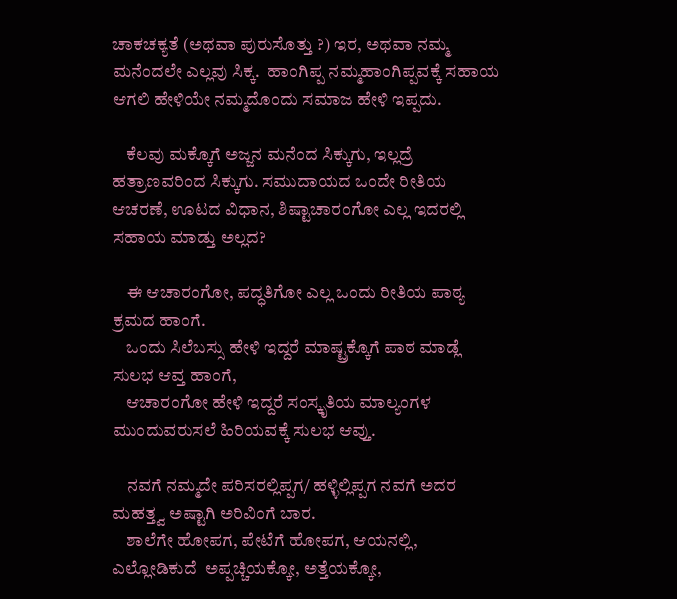ಚಾಕಚಕ್ಯತೆ (ಅಥವಾ ಪುರುಸೊತ್ತು ?) ಇರ, ಅಥವಾ ನಮ್ಮ ಮನೆಂದಲೇ ಎಲ್ಲವು ಸಿಕ್ಕ.  ಹಾಂಗಿಪ್ಪ ನಮ್ಮಹಾಂಗಿಪ್ಪವಕ್ಕೆ ಸಹಾಯ ಆಗಲಿ ಹೇಳಿಯೇ ನಮ್ಮದೊಂದು ಸಮಾಜ ಹೇಳಿ ಇಪ್ಪದು.

    ಕೆಲವು ಮಕ್ಕೊಗೆ ಅಜ್ಜನ ಮನೆಂದ ಸಿಕ್ಕುಗು, ಇಲ್ಲದ್ರೆ ಹತ್ರಾಣವರಿಂದ ಸಿಕ್ಕುಗು. ಸಮುದಾಯದ ಒಂದೇ ರೀತಿಯ ಆಚರಣೆ, ಊಟದ ವಿಧಾನ, ಶಿಷ್ಟಾಚಾರಂಗೋ ಎಲ್ಲ ಇದರಲ್ಲಿ ಸಹಾಯ ಮಾಡ್ತು ಅಲ್ಲದ?

    ಈ ಆಚಾರಂಗೋ, ಪದ್ಧತಿಗೋ ಎಲ್ಲ ಒಂದು ರೀತಿಯ ಪಾಠ್ಯ ಕ್ರಮದ ಹಾಂಗೆ.
    ಒಂದು ಸಿಲೆಬಸ್ಸು ಹೇಳಿ ಇದ್ದರೆ ಮಾಷ್ಟ್ರಕ್ಕೊಗೆ ಪಾಠ ಮಾಡ್ಲೆ ಸುಲಭ ಆವ್ತ ಹಾಂಗೆ,
    ಆಚಾರಂಗೋ ಹೇಳಿ ಇದ್ದರೆ ಸಂಸ್ಕೃತಿಯ ಮಾಲ್ಯಂಗಳ ಮುಂದುವರುಸಲೆ ಹಿರಿಯವಕ್ಕೆ ಸುಲಭ ಆವ್ತು.

    ನವಗೆ ನಮ್ಮದೇ ಪರಿಸರಲ್ಲಿಪ್ಪಗ/ ಹಳ್ಳಿಲ್ಲಿಪ್ಪಗ ನವಗೆ ಅದರ ಮಹತ್ತ್ವ ಅಷ್ಟಾಗಿ ಅರಿವಿಂಗೆ ಬಾರ.
    ಶಾಲೆಗೇ ಹೋಪಗ, ಪೇಟೆಗೆ ಹೋಪಗ, ಆಯನಲ್ಲಿ, ಎಲ್ಲೋಡಿಕುದೆ  ಅಪ್ಪಚ್ಚಿಯಕ್ಕೋ, ಅತ್ತೆಯಕ್ಕೋ,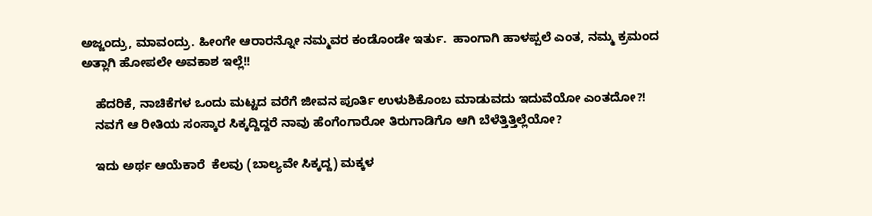ಅಜ್ಜಂದ್ರು, ಮಾವಂದ್ರು. ಹೀಂಗೇ ಆರಾರನ್ನೋ ನಮ್ಮವರ ಕಂಡೊಂಡೇ ಇರ್ತು.  ಹಾಂಗಾಗಿ ಹಾಳಪ್ಪಲೆ ಎಂತ, ನಮ್ಮ ಕ್ರಮಂದ ಅತ್ಲಾಗಿ ಹೋಪಲೇ ಅವಕಾಶ ಇಲ್ಲೆ!!

    ಹೆದರಿಕೆ, ನಾಚಿಕೆಗಳ ಒಂದು ಮಟ್ಟದ ವರೆಗೆ ಜೀವನ ಪೂರ್ತಿ ಉಳುಶಿಕೊಂಬ ಮಾಡುವದು ಇದುವೆಯೋ ಎಂತದೋ?!
    ನವಗೆ ಆ ರೀತಿಯ ಸಂಸ್ಕಾರ ಸಿಕ್ಕದ್ದಿದ್ದರೆ ನಾವು ಹೆಂಗೆಂಗಾರೋ ತಿರುಗಾಡಿಗೊ ಆಗಿ ಬೆಳೆತ್ತಿತ್ತಿಲ್ಲೆಯೋ?

    ಇದು ಅರ್ಥ ಆಯೆಕಾರೆ  ಕೆಲವು (ಬಾಲ್ಯವೇ ಸಿಕ್ಕದ್ದ) ಮಕ್ಕಳ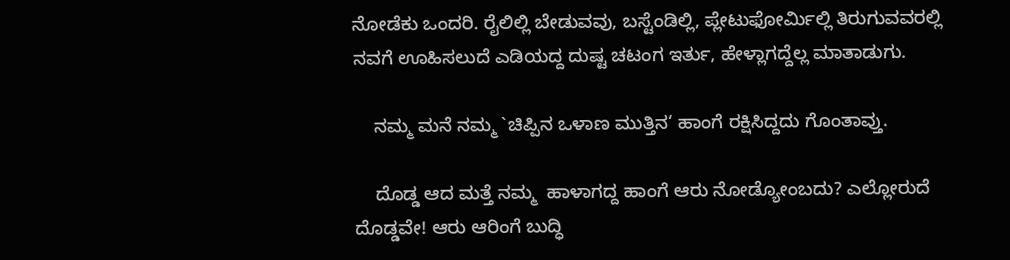ನೋಡೆಕು ಒಂದರಿ. ರೈಲಿಲ್ಲಿ ಬೇಡುವವು, ಬಸ್ಟೆಂಡಿಲ್ಲಿ, ಪ್ಲೇಟುಫೋರ್ಮಿಲ್ಲಿ ತಿರುಗುವವರಲ್ಲಿ  ನವಗೆ ಊಹಿಸಲುದೆ ಎಡಿಯದ್ದ ದುಷ್ಟ ಚಟಂಗ ಇರ್ತು, ಹೇಳ್ಲಾಗದ್ದೆಲ್ಲ ಮಾತಾಡುಗು.

    ನಮ್ಮ ಮನೆ ನಮ್ಮ `ಚಿಪ್ಪಿನ ಒಳಾಣ ಮುತ್ತಿನ‘ ಹಾಂಗೆ ರಕ್ಷಿಸಿದ್ದದು ಗೊಂತಾವ್ತು.

    ದೊಡ್ಡ ಆದ ಮತ್ತೆ ನಮ್ಮ  ಹಾಳಾಗದ್ದ ಹಾಂಗೆ ಆರು ನೋಡ್ಯೋಂಬದು? ಎಲ್ಲೋರುದೆ ದೊಡ್ಡವೇ! ಆರು ಆರಿಂಗೆ ಬುದ್ಧಿ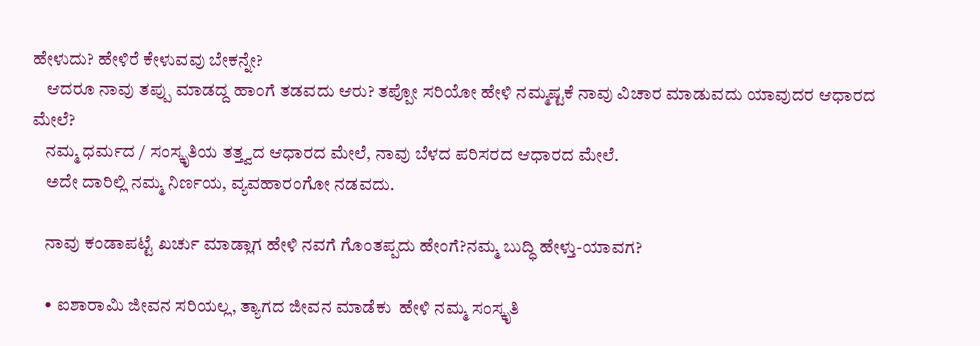ಹೇಳುದು? ಹೇಳಿರೆ ಕೇಳುವವು ಬೇಕನ್ನೇ?
    ಆದರೂ ನಾವು ತಪ್ಪು ಮಾಡದ್ದ ಹಾಂಗೆ ತಡವದು ಆರು? ತಪ್ಪೋ ಸರಿಯೋ ಹೇಳಿ ನಮ್ಮಷ್ಟಕೆ ನಾವು ವಿಚಾರ ಮಾಡುವದು ಯಾವುದರ ಆಧಾರದ ಮೇಲೆ?
    ನಮ್ಮ ಧರ್ಮದ / ಸಂಸ್ಕೃತಿಯ ತತ್ತ್ವದ ಆಧಾರದ ಮೇಲೆ, ನಾವು ಬೆಳದ ಪರಿಸರದ ಆಧಾರದ ಮೇಲೆ.
    ಅದೇ ದಾರಿಲ್ಲಿ ನಮ್ಮ ನಿರ್ಣಯ, ವ್ಯವಹಾರಂಗೋ ನಡವದು.

    ನಾವು ಕಂಡಾಪಟ್ಟೆ ಖರ್ಚು ಮಾಡ್ಲಾಗ ಹೇಳಿ ನವಗೆ ಗೊಂತಪ್ಪದು ಹೇಂಗೆ?ನಮ್ಮ ಬುದ್ಧಿ ಹೇಳ್ತು-ಯಾವಗ?

    • ಐಶಾರಾಮಿ ಜೀವನ ಸರಿಯಲ್ಲ, ತ್ಯಾಗದ ಜೀವನ ಮಾಡೆಕು  ಹೇಳಿ ನಮ್ಮ ಸಂಸ್ಕೃತಿ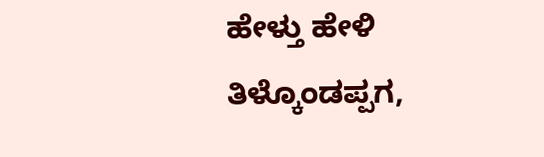ಹೇಳ್ತು ಹೇಳಿ ತಿಳ್ಕೊಂಡಪ್ಪಗ,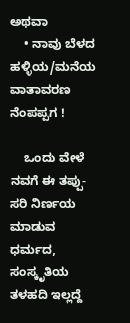ಅಥವಾ
    • ನಾವು ಬೆಳದ ಹಳ್ಳಿಯ/ಮನೆಯ  ವಾತಾವರಣ ನೆಂಪಪ್ಪಗ !

    ಒಂದು ವೇಳೆ ನವಗೆ ಈ ತಪ್ಪು-ಸರಿ ನಿರ್ಣಯ ಮಾಡುವ ಧರ್ಮದ, ಸಂಸ್ಕೃತಿಯ ತಳಹದಿ ಇಲ್ಲದ್ದೆ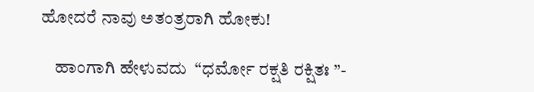ಹೋದರೆ ನಾವು ಅತಂತ್ರರಾಗಿ ಹೋಕು!

    ಹಾಂಗಾಗಿ ಹೇಳುವದು  “ಧರ್ಮೋ ರಕ್ಷತಿ ರಕ್ಷಿತಃ ”-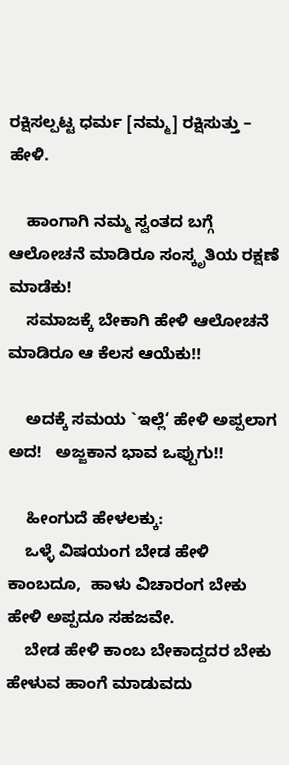ರಕ್ಷಿಸಲ್ಪಟ್ಟ ಧರ್ಮ [ನಮ್ಮ] ರಕ್ಷಿಸುತ್ತು – ಹೇಳಿ.

    ಹಾಂಗಾಗಿ ನಮ್ಮ ಸ್ವಂತದ ಬಗ್ಗೆ ಆಲೋಚನೆ ಮಾಡಿರೂ ಸಂಸ್ಕೃತಿಯ ರಕ್ಷಣೆ ಮಾಡೆಕು!
    ಸಮಾಜಕ್ಕೆ ಬೇಕಾಗಿ ಹೇಳಿ ಆಲೋಚನೆ ಮಾಡಿರೂ ಆ ಕೆಲಸ ಆಯೆಕು!!

    ಅದಕ್ಕೆ ಸಮಯ `ಇಲ್ಲೆ‘ ಹೇಳಿ ಅಪ್ಪಲಾಗ ಅದ!   ಅಜ್ಜಕಾನ ಭಾವ ಒಪ್ಪುಗು!!

    ಹೀಂಗುದೆ ಹೇಳಲಕ್ಕು:
    ಒಳ್ಳೆ ವಿಷಯಂಗ ಬೇಡ ಹೇಳಿ ಕಾಂಬದೂ,  ಹಾಳು ವಿಚಾರಂಗ ಬೇಕು ಹೇಳಿ ಅಪ್ಪದೂ ಸಹಜವೇ.
    ಬೇಡ ಹೇಳಿ ಕಾಂಬ ಬೇಕಾದ್ದದರ ಬೇಕು ಹೇಳುವ ಹಾಂಗೆ ಮಾಡುವದು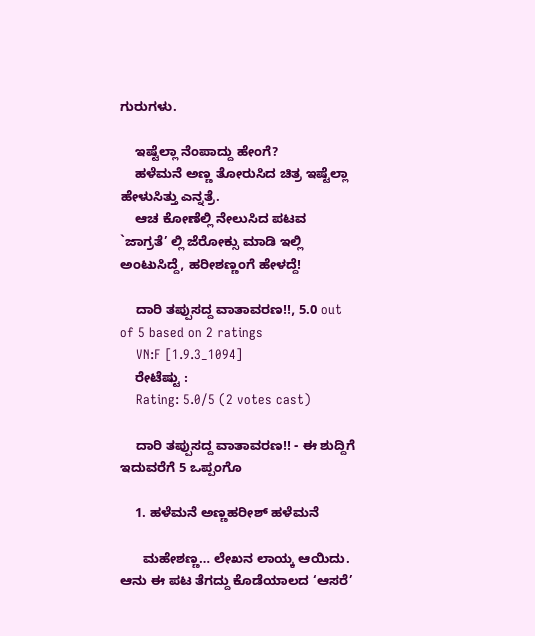ಗುರುಗಳು.

    ಇಷ್ಟೆಲ್ಲಾ ನೆಂಪಾದ್ದು ಹೇಂಗೆ?
    ಹಳೆಮನೆ ಅಣ್ಣ ತೋರುಸಿದ ಚಿತ್ರ ಇಷ್ಟೆಲ್ಲಾ ಹೇಳುಸಿತ್ತು ಎನ್ನತ್ರೆ.
    ಆಚ ಕೋಣೆಲ್ಲಿ ನೇಲುಸಿದ ಪಟವ `ಜಾಗ್ರತೆ’ ಲ್ಲಿ ಜೆರೋಕ್ಸು ಮಾಡಿ ಇಲ್ಲಿ ಅಂಟುಸಿದ್ದೆ, ಹರೀಶಣ್ಣಂಗೆ ಹೇಳದ್ದೆ!

    ದಾರಿ ತಪ್ಪುಸದ್ದ ವಾತಾವರಣ!!, 5.0 out of 5 based on 2 ratings
    VN:F [1.9.3_1094]
    ರೇಟೆಷ್ಟು :
    Rating: 5.0/5 (2 votes cast)

    ದಾರಿ ತಪ್ಪುಸದ್ದ ವಾತಾವರಣ!! - ಈ ಶುದ್ದಿಗೆ ಇದುವರೆಗೆ 5 ಒಪ್ಪಂಗೊ

    1. ಹಳೆಮನೆ ಅಣ್ಣಹರೀಶ್ ಹಳೆಮನೆ

      ಮಹೇಶಣ್ಣ… ಲೇಖನ ಲಾಯ್ಕ ಆಯಿದು. ಆನು ಈ ಪಟ ತೆಗದ್ದು ಕೊಡೆಯಾಲದ ‘ಆಸರೆ’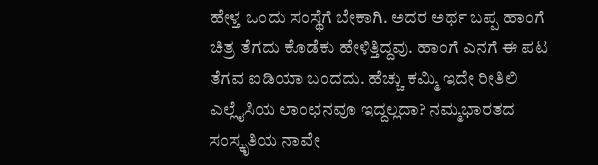ಹೇಳ್ತ ಒಂದು ಸಂಸ್ಥೆಗೆ ಬೇಕಾಗಿ. ಅದರ ಅರ್ಥ ಬಪ್ಪ ಹಾಂಗೆ ಚಿತ್ರ ತೆಗದು ಕೊಡೆಕು ಹೇಳಿತ್ತಿದ್ದವು. ಹಾಂಗೆ ಎನಗೆ ಈ ಪಟ ತೆಗವ ಐಡಿಯಾ ಬಂದದು. ಹೆಚ್ಚು ಕಮ್ಮಿ ಇದೇ ರೀತಿಲಿ ಎಲ್ಲೈಸಿಯ ಲಾಂಛನವೂ ಇದ್ದಲ್ಲದಾ? ನಮ್ಮಭಾರತದ ಸಂಸ್ಕೃತಿಯ ನಾವೇ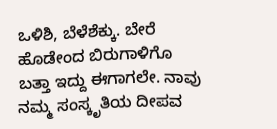ಒಳಿಶಿ, ಬೆಳೆಶೆಕ್ಕು. ಬೇರೆ ಹೊಡೇಂದ ಬಿರುಗಾಳಿಗೊ ಬತ್ತಾ ಇದ್ದು ಈಗಾಗಲೇ. ನಾವು ನಮ್ಮ ಸಂಸ್ಕೃತಿಯ ದೀಪವ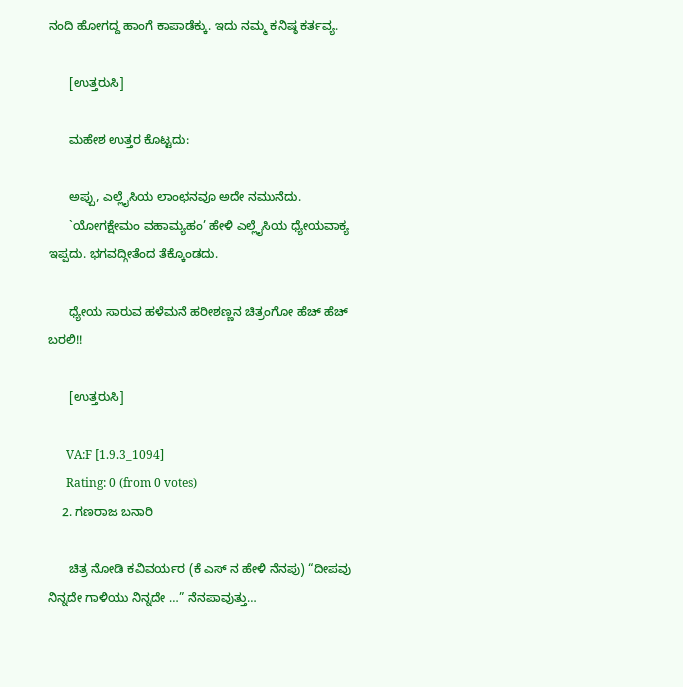ನಂದಿ ಹೋಗದ್ದ ಹಾಂಗೆ ಕಾಪಾಡೆಕ್ಕು. ಇದು ನಮ್ಮ ಕನಿಷ್ಠ ಕರ್ತವ್ಯ.

      [ಉತ್ತರುಸಿ]

      ಮಹೇಶ ಉತ್ತರ ಕೊಟ್ಟದು:

      ಅಪ್ಪು, ಎಲ್ಲೈಸಿಯ ಲಾಂಛನವೂ ಅದೇ ನಮುನೆದು.
      `ಯೋಗಕ್ಷೇಮಂ ವಹಾಮ್ಯಹಂ’ ಹೇಳಿ ಎಲ್ಲೈಸಿಯ ಧ್ಯೇಯವಾಕ್ಯ ಇಪ್ಪದು. ಭಗವದ್ಗೀತೆಂದ ತೆಕ್ಕೊಂಡದು.

      ಧ್ಯೇಯ ಸಾರುವ ಹಳೆಮನೆ ಹರೀಶಣ್ಣನ ಚಿತ್ರಂಗೋ ಹೆಚ್ ಹೆಚ್ ಬರಲಿ!!

      [ಉತ್ತರುಸಿ]

      VA:F [1.9.3_1094]
      Rating: 0 (from 0 votes)
    2. ಗಣರಾಜ ಬನಾರಿ

      ಚಿತ್ರ ನೋಡಿ ಕವಿವರ್ಯರ (ಕೆ ಎಸ್ ನ ಹೇಳಿ ನೆನಪು) “ದೀಪವು ನಿನ್ನದೇ ಗಾಳಿಯು ನಿನ್ನದೇ …” ನೆನಪಾವುತ್ತು…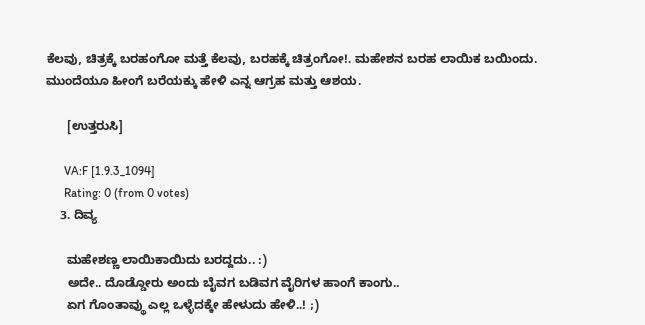ಕೆಲವು, ಚಿತ್ರಕ್ಕೆ ಬರಹಂಗೋ ಮತ್ತೆ ಕೆಲವು, ಬರಹಕ್ಕೆ ಚಿತ್ರಂಗೋ!. ಮಹೇಶನ ಬರಹ ಲಾಯಿಕ ಬಯಿಂದು. ಮುಂದೆಯೂ ಹೀಂಗೆ ಬರೆಯಕ್ಕು ಹೇಳಿ ಎನ್ನ ಆಗ್ರಹ ಮತ್ತು ಆಶಯ.

      [ಉತ್ತರುಸಿ]

      VA:F [1.9.3_1094]
      Rating: 0 (from 0 votes)
    3. ದಿವ್ಯ

      ಮಹೇಶಣ್ಣ ಲಾಯಿಕಾಯಿದು ಬರದ್ದದು.. :)
      ಅದೇ.. ದೊಡ್ಡೋರು ಅಂದು ಬೈವಗ ಬಡಿವಗ ವೈರಿಗಳ ಹಾಂಗೆ ಕಾಂಗು..
      ಏಗ ಗೊಂತಾವ್ಥು ಎಲ್ಲ ಒಳ್ಳೆದಕ್ಕೇ ಹೇಳುದು ಹೇಳಿ..! ;)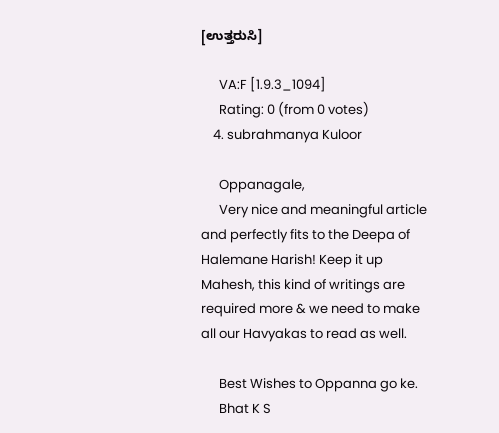[ಉತ್ತರುಸಿ]

      VA:F [1.9.3_1094]
      Rating: 0 (from 0 votes)
    4. subrahmanya Kuloor

      Oppanagale,
      Very nice and meaningful article and perfectly fits to the Deepa of Halemane Harish! Keep it up Mahesh, this kind of writings are required more & we need to make all our Havyakas to read as well.

      Best Wishes to Oppanna go ke.
      Bhat K S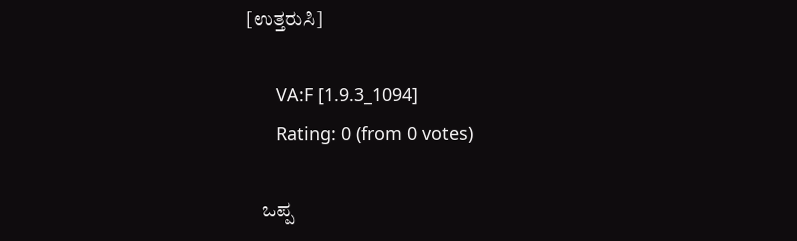[ಉತ್ತರುಸಿ]

      VA:F [1.9.3_1094]
      Rating: 0 (from 0 votes)

    ಒಪ್ಪ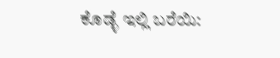ಕೊಡ್ಳೆ ಇಲ್ಲಿ ಬರೆಯಿ: